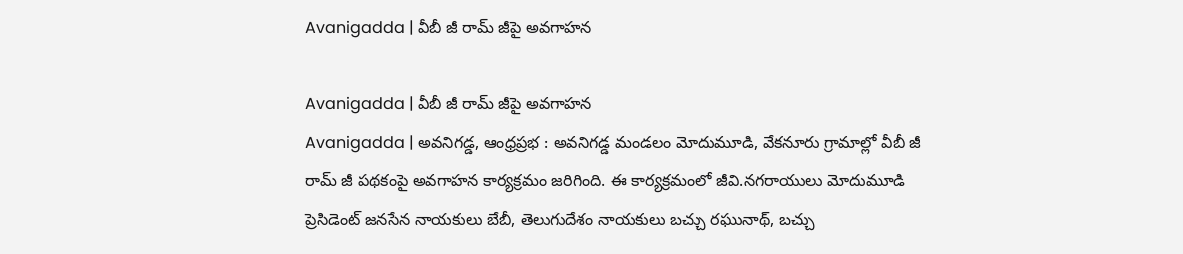Avanigadda | వీబీ జీ రామ్ జీపై అవగాహన

Avanigadda | వీబీ జీ రామ్ జీపై అవగాహన
Avanigadda | అవనిగడ్డ, ఆంధ్రప్రభ : అవనిగడ్డ మండలం మోదుమూడి, వేకనూరు గ్రామాల్లో వీబీ జీ రామ్ జీ పథకంపై అవగాహన కార్యక్రమం జరిగింది. ఈ కార్యక్రమంలో జీవి.నగరాయులు మోదుమూడి ప్రెసిడెంట్ జనసేన నాయకులు బేబీ, తెలుగుదేశం నాయకులు బచ్చు రఘునాథ్, బచ్చు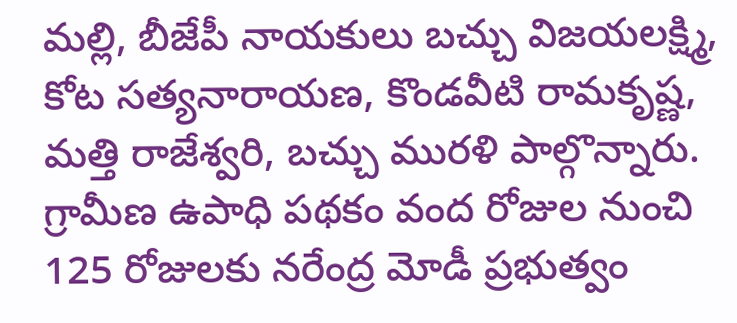మల్లి, బీజేపీ నాయకులు బచ్చు విజయలక్ష్మి, కోట సత్యనారాయణ, కొండవీటి రామకృష్ణ, మత్తి రాజేశ్వరి, బచ్చు మురళి పాల్గొన్నారు. గ్రామీణ ఉపాధి పథకం వంద రోజుల నుంచి 125 రోజులకు నరేంద్ర మోడీ ప్రభుత్వం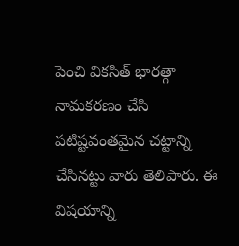పెంచి వికసిత్ భారత్గా నామకరణం చేసి పటిష్టవంతమైన చట్టాన్ని చేసినట్టు వారు తెలిపారు. ఈ విషయాన్ని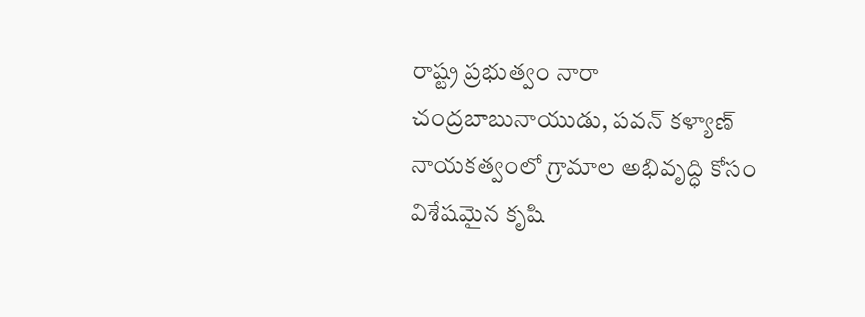రాష్ట్ర ప్రభుత్వం నారా చంద్రబాబునాయుడు, పవన్ కళ్యాణ్ నాయకత్వంలో గ్రామాల అభివృద్ధి కోసం విశేషమైన కృషి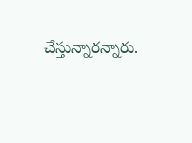చేస్తున్నారన్నారు.